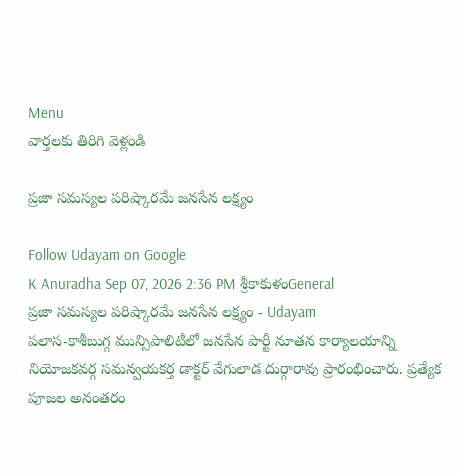Menu
వార్తలకు తిరిగి వెళ్లండి

ప్రజా సమస్యల పరిష్కారమే జనసేన లక్ష్యం

Follow Udayam on Google
K Anuradha Sep 07, 2026 2:36 PM శ్రీకాకుళంGeneral
ప్రజా సమస్యల పరిష్కారమే జనసేన లక్ష్యం - Udayam
పలాస-కాశీబుగ్గ మున్సిపాలిటీలో జనసేన పార్టీ నూతన కార్యాలయాన్ని నియోజకవర్గ సమన్వయకర్త డాక్టర్ వేగులాడ దుర్గారావు ప్రారంభించారు. ప్రత్యేక పూజల అనంతరం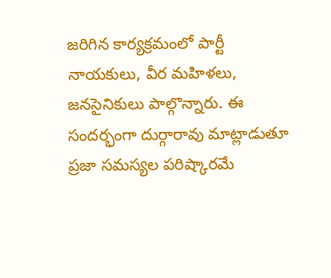జరిగిన కార్యక్రమంలో పార్టీ నాయకులు, వీర మహిళలు, జనసైనికులు పాల్గొన్నారు. ఈ సందర్భంగా దుర్గారావు మాట్లాడుతూ ప్రజా సమస్యల పరిష్కారమే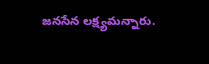జనసేన లక్ష్యమన్నారు.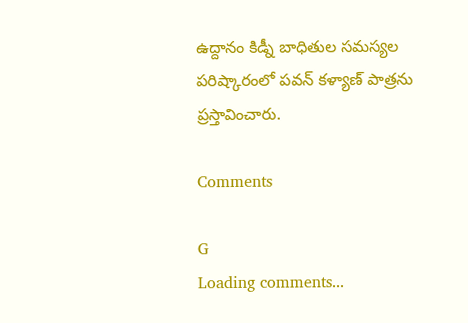ఉద్దానం కిడ్నీ బాధితుల సమస్యల పరిష్కారంలో పవన్ కళ్యాణ్ పాత్రను ప్రస్తావించారు.

Comments

G
Loading comments...